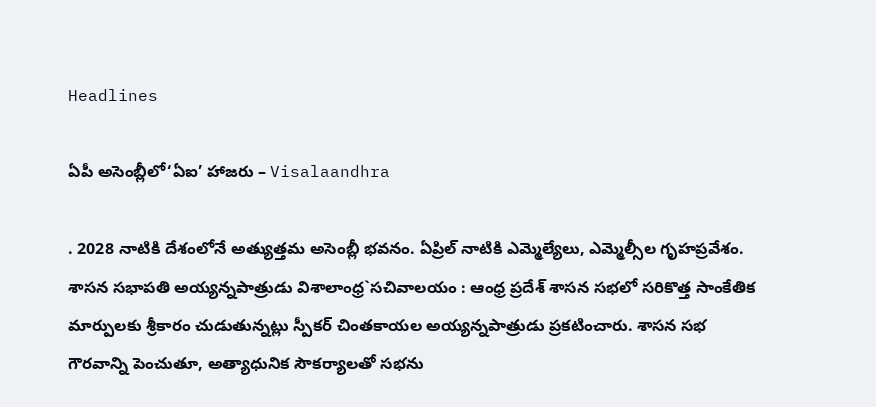Headlines

ఏపీ అసెంబ్లీలో‘ఏఐ’ హాజరు – Visalaandhra

. 2028 నాటికి దేశంలోనే అత్యుత్తమ అసెంబ్లీ భవనం. ఏప్రిల్ నాటికి ఎమ్మెల్యేలు, ఎమ్మెల్సీల గృహప్రవేశం. శాసన సభాపతి అయ్యన్నపాత్రుడు విశాలాంధ్ర`సచివాలయం : ఆంధ్ర ప్రదేశ్ శాసన సభలో సరికొత్త సాంకేతిక మార్పులకు శ్రీకారం చుడుతున్నట్లు స్పీకర్ చింతకాయల అయ్యన్నపాత్రుడు ప్రకటించారు. శాసన సభ గౌరవాన్ని పెంచుతూ, అత్యాధునిక సౌకర్యాలతో సభను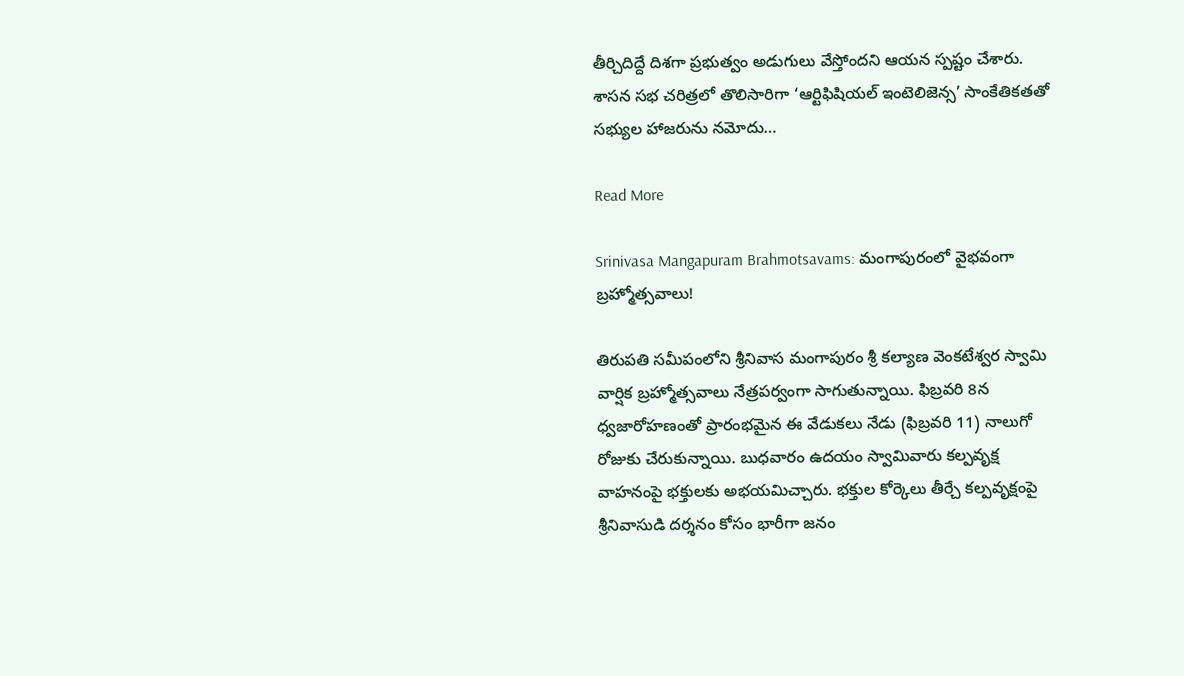తీర్చిదిద్దే దిశగా ప్రభుత్వం అడుగులు వేస్తోందని ఆయన స్పష్టం చేశారు. శాసన సభ చరిత్రలో తొలిసారిగా ‘ఆర్టిఫిషియల్ ఇంటెలిజెన్స’ సాంకేతికతతో సభ్యుల హాజరును నమోదు…

Read More

Srinivasa Mangapuram Brahmotsavams: మంగాపురంలో వైభవంగా బ్రహ్మోత్సవాలు!

తిరుపతి సమీపంలోని శ్రీనివాస మంగాపురం శ్రీ కల్యాణ వెంకటేశ్వర స్వామి వార్షిక బ్రహ్మోత్సవాలు నేత్రపర్వంగా సాగుతున్నాయి. ఫిబ్రవరి 8న ధ్వజారోహణంతో ప్రారంభమైన ఈ వేడుకలు నేడు (ఫిబ్రవరి 11) నాలుగో రోజుకు చేరుకున్నాయి. బుధవారం ఉదయం స్వామివారు కల్పవృక్ష వాహనంపై భక్తులకు అభయమిచ్చారు. భక్తుల కోర్కెలు తీర్చే కల్పవృక్షంపై శ్రీనివాసుడి దర్శనం కోసం భారీగా జనం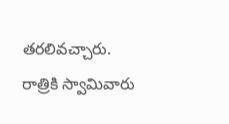తరలివచ్చారు. రాత్రికి స్వామివారు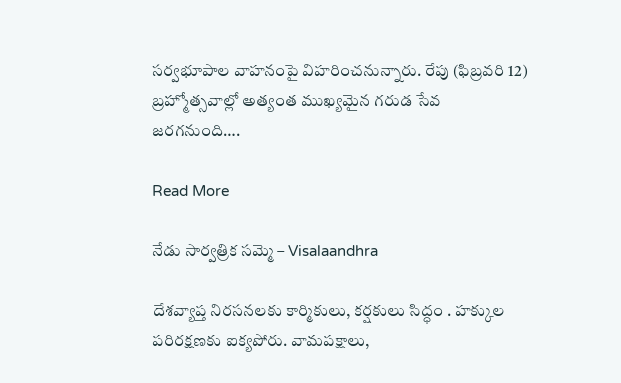సర్వభూపాల వాహనంపై విహరించనున్నారు. రేపు (ఫిబ్రవరి 12) బ్రహ్మోత్సవాల్లో అత్యంత ముఖ్యమైన గరుడ సేవ జరగనుంది….

Read More

నేడు సార్వత్రిక సమ్మె – Visalaandhra

దేశవ్యాప్త నిరసనలకు కార్మికులు, కర్షకులు సిద్ధం . హక్కుల పరిరక్షణకు ఐక్యపోరు. వామపక్షాలు,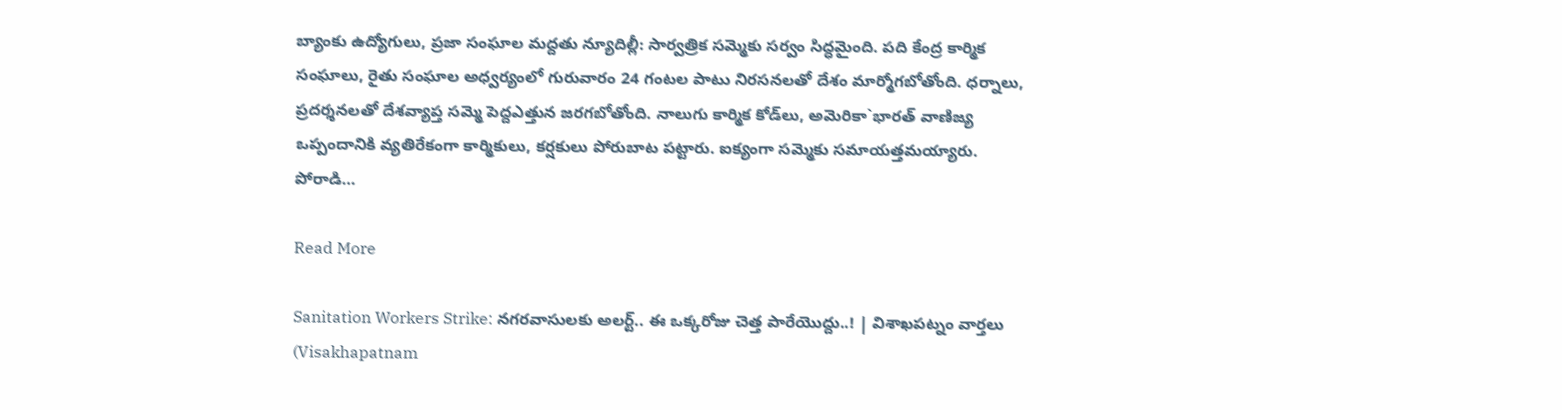బ్యాంకు ఉద్యోగులు, ప్రజా సంఘాల మద్దతు న్యూదిల్లీ: సార్వత్రిక సమ్మెకు సర్వం సిద్ధమైంది. పది కేంద్ర కార్మిక సంఘాలు, రైతు సంఘాల అధ్వర్యంలో గురువారం 24 గంటల పాటు నిరసనలతో దేశం మార్మోగబోతోంది. ధర్నాలు, ప్రదర్శనలతో దేశవ్యాప్త సమ్మె పెద్దఎత్తున జరగబోతోంది. నాలుగు కార్మిక కోడ్‌లు, అమెరికా`భారత్ వాణిజ్య ఒప్పందానికి వ్యతిరేకంగా కార్మికులు, కర్షకులు పోరుబాట పట్టారు. ఐక్యంగా సమ్మెకు సమాయత్తమయ్యారు. పోరాడి…

Read More

Sanitation Workers Strike: నగరవాసులకు అలర్ట్.. ఈ ఒక్కరోజు చెత్త పారేయొద్దు..! | విశాఖపట్నం వార్తలు (Visakhapatnam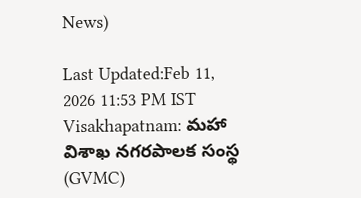News)

Last Updated:Feb 11, 2026 11:53 PM IST Visakhapatnam: మహా విశాఖ నగరపాలక సంస్థ (GVMC)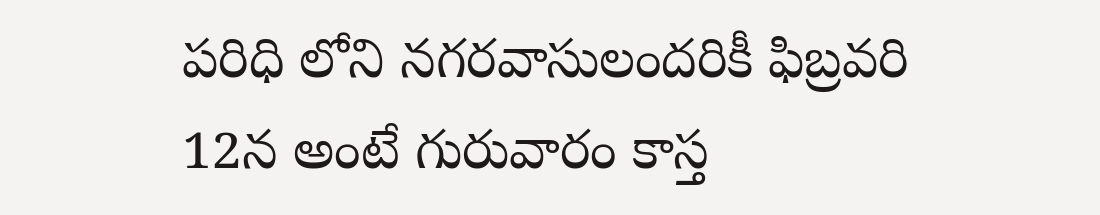పరిధి లోని నగరవాసులందరికీ ఫిబ్రవరి 12న అంటే గురువారం కాస్త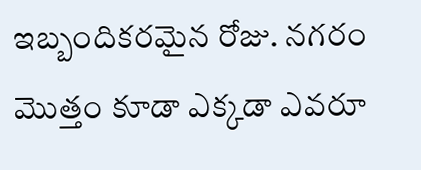ఇబ్బందికరమైన రోజు. నగరం మొత్తం కూడా ఎక్కడా ఎవరూ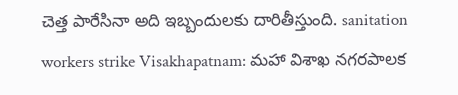చెత్త పారేసినా అది ఇబ్బందులకు దారితీస్తుంది. sanitation workers strike Visakhapatnam: మహా విశాఖ నగరపాలక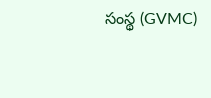సంస్థ (GVMC)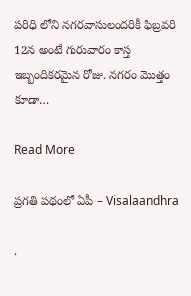పరిధి లోని నగరవాసులందరికీ ఫిబ్రవరి 12న అంటే గురువారం కాస్త ఇబ్బందికరమైన రోజు. నగరం మొత్తం కూడా…

Read More

ప్రగతి పథంలో ఏపీ – Visalaandhra

.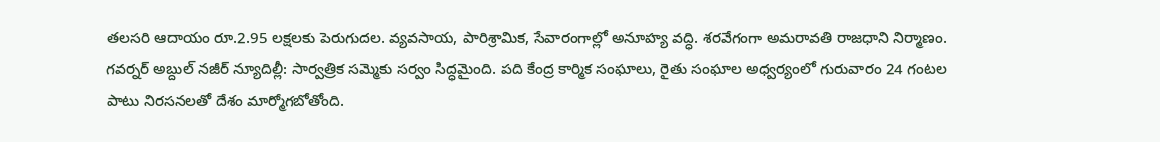తలసరి ఆదాయం రూ.2.95 లక్షలకు పెరుగుదల. వ్యవసాయ, పారిశ్రామిక, సేవారంగాల్లో అనూహ్య వద్ధి. శరవేగంగా అమరావతి రాజధాని నిర్మాణం. గవర్నర్ అబ్దుల్ నజీర్ న్యూదిల్లీ: సార్వత్రిక సమ్మెకు సర్వం సిద్ధమైంది. పది కేంద్ర కార్మిక సంఘాలు, రైతు సంఘాల అధ్వర్యంలో గురువారం 24 గంటల పాటు నిరసనలతో దేశం మార్మోగబోతోంది.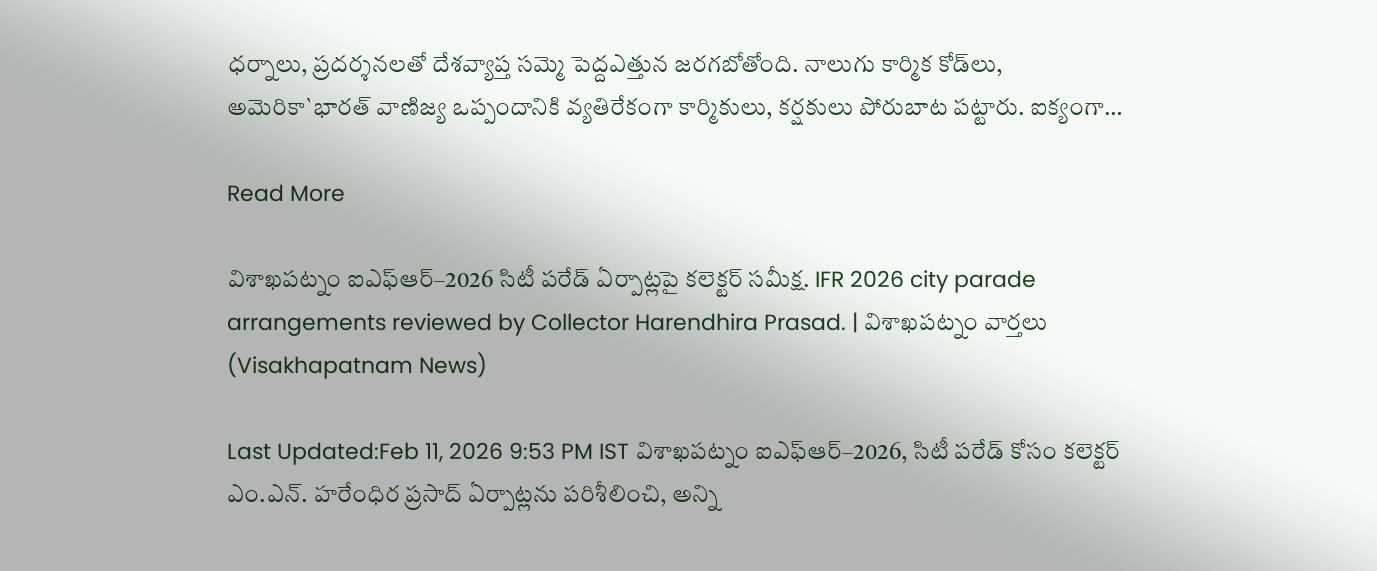ధర్నాలు, ప్రదర్శనలతో దేశవ్యాప్త సమ్మె పెద్దఎత్తున జరగబోతోంది. నాలుగు కార్మిక కోడ్‌లు, అమెరికా`భారత్ వాణిజ్య ఒప్పందానికి వ్యతిరేకంగా కార్మికులు, కర్షకులు పోరుబాట పట్టారు. ఐక్యంగా…

Read More

విశాఖపట్నం ఐఎఫ్‌ఆర్–2026 సిటీ పరేడ్ ఏర్పాట్లపై కలెక్టర్ సమీక్ష. IFR 2026 city parade arrangements reviewed by Collector Harendhira Prasad. | విశాఖపట్నం వార్తలు (Visakhapatnam News)

Last Updated:Feb 11, 2026 9:53 PM IST విశాఖపట్నం ఐఎఫ్‌ఆర్–2026, సిటీ పరేడ్ కోసం కలెక్టర్ ఎం.ఎన్. హరేంధిర ప్రసాద్ ఏర్పాట్లను పరిశీలించి, అన్ని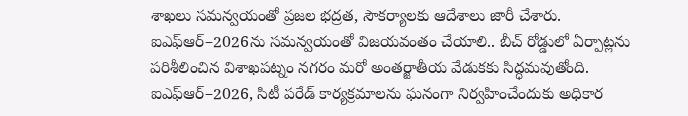శాఖలు సమన్వయంతో ప్రజల భద్రత, సౌకర్యాలకు ఆదేశాలు జారీ చేశారు. ఐఎఫ్‌ఆర్–2026ను సమన్వయంతో విజయవంతం చేయాలి.. బీచ్ రోడ్డులో ఏర్పాట్లను పరిశీలించిన విశాఖపట్నం నగరం మరో అంతర్జాతీయ వేడుకకు సిద్ధమవుతోంది. ఐఎఫ్‌ఆర్–2026, సిటీ పరేడ్ కార్యక్రమాలను ఘనంగా నిర్వహించేందుకు అధికార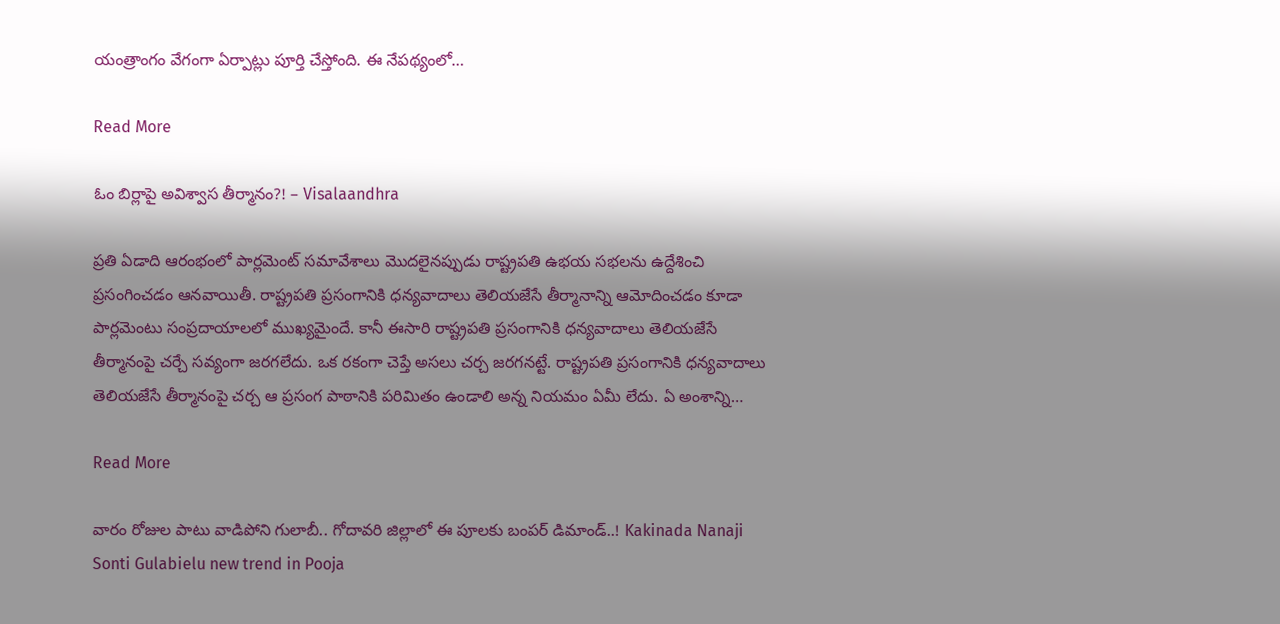యంత్రాంగం వేగంగా ఏర్పాట్లు పూర్తి చేస్తోంది. ఈ నేపథ్యంలో…

Read More

ఓం బిర్లాపై అవిశ్వాస తీర్మానం?! – Visalaandhra

ప్రతి ఏడాది ఆరంభంలో పార్లమెంట్ సమావేశాలు మొదలైనప్పుడు రాష్ట్రపతి ఉభయ సభలను ఉద్దేశించి ప్రసంగించడం ఆనవాయితీ. రాష్ట్రపతి ప్రసంగానికి ధన్యవాదాలు తెలియజేసే తీర్మానాన్ని ఆమోదించడం కూడా పార్లమెంటు సంప్రదాయాలలో ముఖ్యమైందే. కానీ ఈసారి రాష్ట్రపతి ప్రసంగానికి ధన్యవాదాలు తెలియజేసే తీర్మానంపై చర్చే సవ్యంగా జరగలేదు. ఒక రకంగా చెప్తే అసలు చర్చ జరగనట్టే. రాష్ట్రపతి ప్రసంగానికి ధన్యవాదాలు తెలియజేసే తీర్మానంపై చర్చ ఆ ప్రసంగ పాఠానికి పరిమితం ఉండాలి అన్న నియమం ఏమీ లేదు. ఏ అంశాన్ని…

Read More

వారం రోజుల పాటు వాడిపోని గులాబీ.. గోదావరి జిల్లాలో ఈ పూలకు బంపర్ డిమాండ్..! Kakinada Nanaji Sonti Gulabielu new trend in Pooja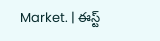Market. | ఈస్ట్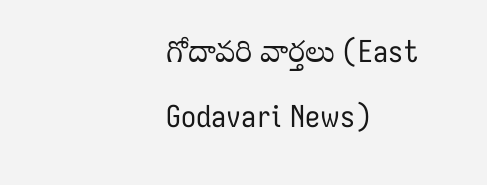గోదావరి వార్తలు (East Godavari News)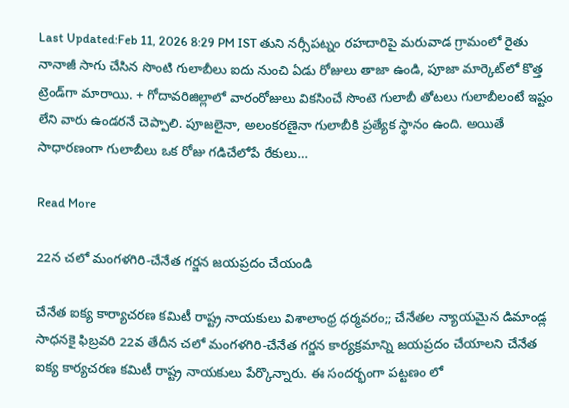Last Updated:Feb 11, 2026 8:29 PM IST తుని నర్సీపట్నం రహదారిపై మరువాడ గ్రామంలో రైతు నానాజీ సాగు చేసిన సొంటి గులాబీలు ఐదు నుంచి ఏడు రోజులు తాజా ఉండి, పూజా మార్కెట్‌లో కొత్త ట్రెండ్‌గా మారాయి. + గోదావరిజిల్లాలో వారంరోజులు వికసించే సొంటె గులాబీ తోటలు గులాబీలంటే ఇష్టం లేని వారు ఉండరనే చెప్పాలి. పూజలైనా, అలంకరణైనా గులాబీకి ప్రత్యేక స్థానం ఉంది. అయితే సాధారణంగా గులాబీలు ఒక రోజు గడిచేలోపే రేకులు…

Read More

22న చలో మంగళగిరి-చేనేత గర్జన జయప్రదం చేయండి

చేనేత ఐక్య కార్యాచరణ కమిటీ రాష్ట్ర నాయకులు విశాలాంధ్ర ధర్మవరం;; చేనేతల న్యాయమైన డిమాండ్ల సాధనకై ఫిబ్రవరి 22వ తేదీన చలో మంగళగిరి-చేనేత గర్జన కార్యక్రమాన్ని జయప్రదం చేయాలని చేనేత ఐక్య కార్యచరణ కమిటీ రాష్ట్ర నాయకులు పేర్కొన్నారు. ఈ సందర్భంగా పట్టణం లో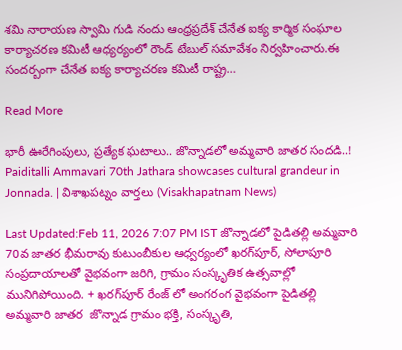శమి నారాయణ స్వామి గుడి నందు ఆంధ్రప్రదేశ్ చేనేత ఐక్య కార్మిక సంఘాల కార్యాచరణ కమిటీ ఆధ్యర్యంలో రౌండ్ టేబుల్ సమావేశం నిర్వహించారు.ఈ సందర్బంగా చేనేత ఐక్య కార్యాచరణ కమిటీ రాష్ట్ర…

Read More

భారీ ఊరేగింపులు, ప్రత్యేక ఘటాలు.. జొన్నాడలో అమ్మవారి జాతర సందడి..! Paiditalli Ammavari 70th Jathara showcases cultural grandeur in Jonnada. | విశాఖపట్నం వార్తలు (Visakhapatnam News)

Last Updated:Feb 11, 2026 7:07 PM IST జొన్నాడలో పైడితల్లి అమ్మవారి 70వ జాతర భీమరావు కుటుంబీకుల ఆధ్వర్యంలో ఖరగ్‌పూర్, సోలాపూరి సంప్రదాయాలతో వైభవంగా జరిగి, గ్రామం సంస్కృతిక ఉత్సవాల్లో మునిగిపోయింది. + ఖరగ్‌పూర్ రేంజ్ లో అంగరంగ వైభవంగా పైడితల్లి అమ్మవారి జాతర  జొన్నాడ గ్రామం భక్తి, సంస్కృతి,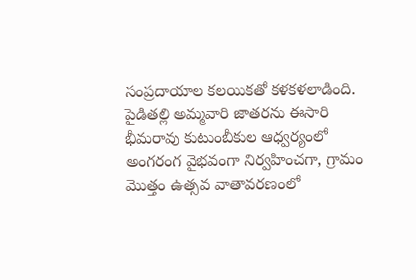సంప్రదాయాల కలయికతో కళకళలాడింది. పైడితల్లి అమ్మవారి జాతరను ఈసారి భీమరావు కుటుంబీకుల ఆధ్వర్యంలో అంగరంగ వైభవంగా నిర్వహించగా, గ్రామం మొత్తం ఉత్సవ వాతావరణంలో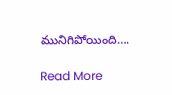మునిగిపోయింది….

Read More